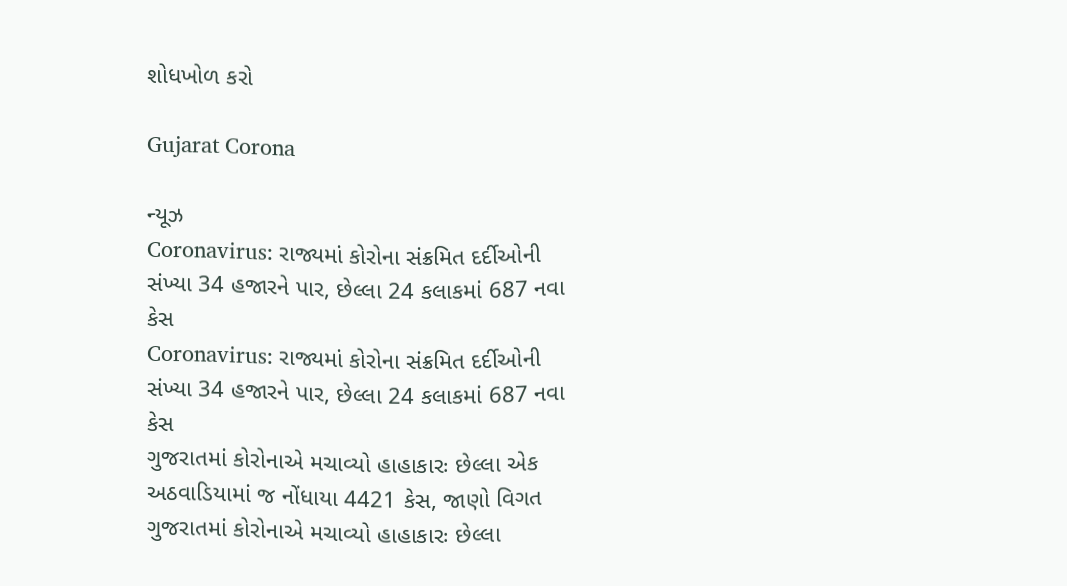શોધખોળ કરો

Gujarat Corona

ન્યૂઝ
Coronavirus: રાજ્યમાં કોરોના સંક્રમિત દર્દીઓની સંખ્યા 34 હજારને પાર, છેલ્લા 24 કલાકમાં 687 નવા કેસ
Coronavirus: રાજ્યમાં કોરોના સંક્રમિત દર્દીઓની સંખ્યા 34 હજારને પાર, છેલ્લા 24 કલાકમાં 687 નવા કેસ
ગુજરાતમાં કોરોનાએ મચાવ્યો હાહાકારઃ છેલ્લા એક અઠવાડિયામાં જ નોંધાયા 4421 કેસ, જાણો વિગત
ગુજરાતમાં કોરોનાએ મચાવ્યો હાહાકારઃ છેલ્લા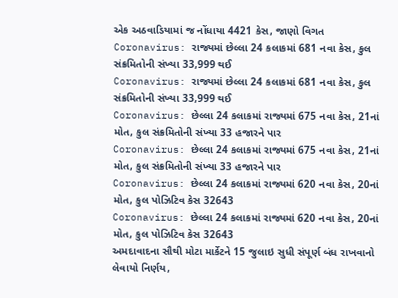એક અઠવાડિયામાં જ નોંધાયા 4421 કેસ, જાણો વિગત
Coronavirus: રાજ્યમાં છેલ્લા 24 કલાકમાં 681 નવા કેસ, કુલ સંક્રમિતોની સંખ્યા 33,999 થઈ
Coronavirus: રાજ્યમાં છેલ્લા 24 કલાકમાં 681 નવા કેસ, કુલ સંક્રમિતોની સંખ્યા 33,999 થઈ
Coronavirus: છેલ્લા 24 કલાકમાં રાજ્યમાં 675 નવા કેસ, 21નાં મોત, કુલ સંક્રમિતોની સંખ્યા 33 હજારને પાર
Coronavirus: છેલ્લા 24 કલાકમાં રાજ્યમાં 675 નવા કેસ, 21નાં મોત, કુલ સંક્રમિતોની સંખ્યા 33 હજારને પાર
Coronavirus: છેલ્લા 24 કલાકમાં રાજ્યમાં 620 નવા કેસ, 20નાં મોત, કુલ પોઝિટિવ કેસ 32643
Coronavirus: છેલ્લા 24 કલાકમાં રાજ્યમાં 620 નવા કેસ, 20નાં મોત, કુલ પોઝિટિવ કેસ 32643
અમદાવાદના સૌથી મોટા માર્કેટને 15 જુલાઇ સુધી સંપૂર્ણ બંધ રાખવાનો લેવાયો નિર્ણય,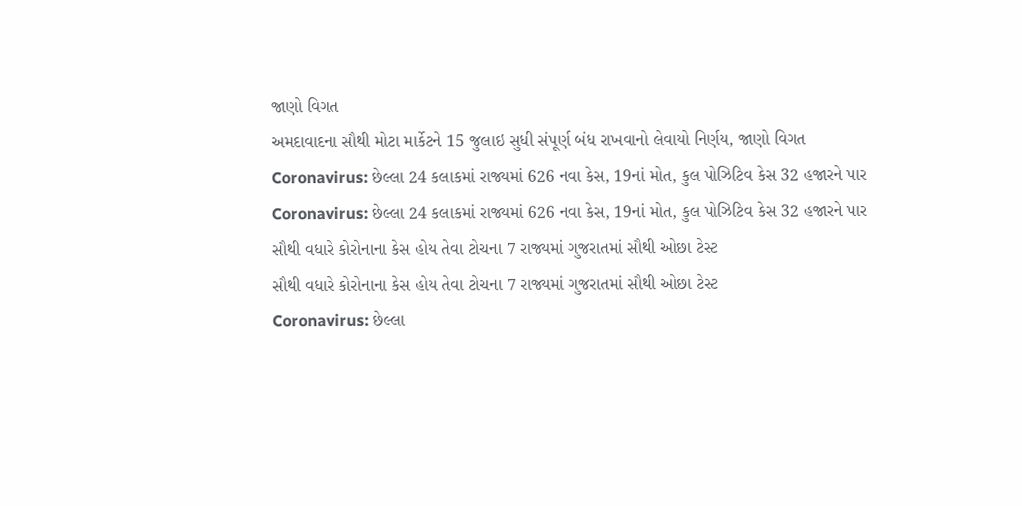જાણો વિગત
અમદાવાદના સૌથી મોટા માર્કેટને 15 જુલાઇ સુધી સંપૂર્ણ બંધ રાખવાનો લેવાયો નિર્ણય, જાણો વિગત
Coronavirus: છેલ્લા 24 કલાકમાં રાજ્યમાં 626 નવા કેસ, 19નાં મોત, કુલ પોઝિટિવ કેસ 32 હજારને પાર
Coronavirus: છેલ્લા 24 કલાકમાં રાજ્યમાં 626 નવા કેસ, 19નાં મોત, કુલ પોઝિટિવ કેસ 32 હજારને પાર
સૌથી વધારે કોરોનાના કેસ હોય તેવા ટોચના 7 રાજ્યમાં ગુજરાતમાં સૌથી ઓછા ટેસ્ટ
સૌથી વધારે કોરોનાના કેસ હોય તેવા ટોચના 7 રાજ્યમાં ગુજરાતમાં સૌથી ઓછા ટેસ્ટ
Coronavirus: છેલ્લા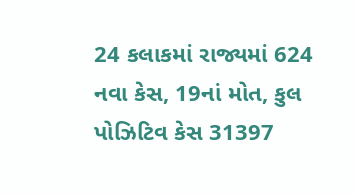24 કલાકમાં રાજ્યમાં 624 નવા કેસ, 19નાં મોત, કુલ પોઝિટિવ કેસ 31397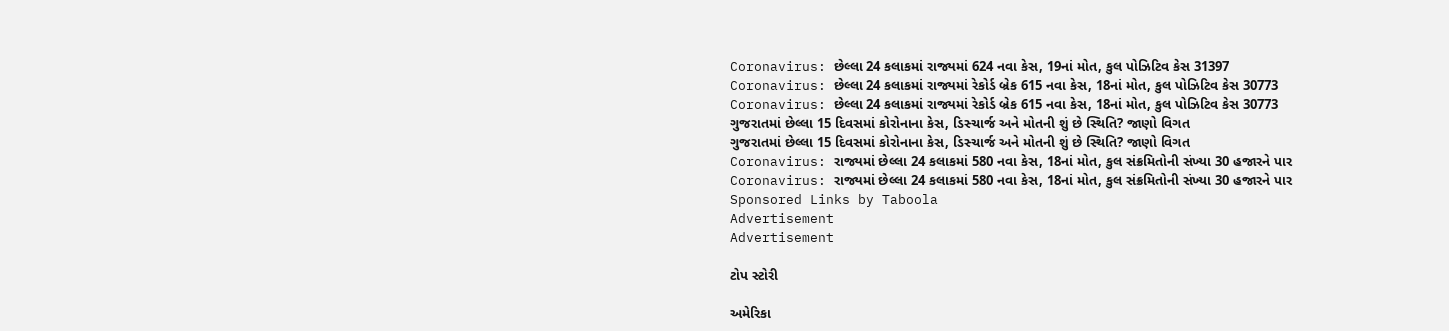Coronavirus: છેલ્લા 24 કલાકમાં રાજ્યમાં 624 નવા કેસ, 19નાં મોત, કુલ પોઝિટિવ કેસ 31397
Coronavirus: છેલ્લા 24 કલાકમાં રાજ્યમાં રેકોર્ડ બ્રેક 615 નવા કેસ, 18નાં મોત, કુલ પોઝિટિવ કેસ 30773
Coronavirus: છેલ્લા 24 કલાકમાં રાજ્યમાં રેકોર્ડ બ્રેક 615 નવા કેસ, 18નાં મોત, કુલ પોઝિટિવ કેસ 30773
ગુજરાતમાં છેલ્લા 15 દિવસમાં કોરોનાના કેસ, ડિસ્ચાર્જ અને મોતની શું છે સ્થિતિ? જાણો વિગત
ગુજરાતમાં છેલ્લા 15 દિવસમાં કોરોનાના કેસ, ડિસ્ચાર્જ અને મોતની શું છે સ્થિતિ? જાણો વિગત
Coronavirus: રાજ્યમાં છેલ્લા 24 કલાકમાં 580 નવા કેસ, 18નાં મોત, કુલ સંક્રમિતોની સંખ્યા 30 હજારને પાર
Coronavirus: રાજ્યમાં છેલ્લા 24 કલાકમાં 580 નવા કેસ, 18નાં મોત, કુલ સંક્રમિતોની સંખ્યા 30 હજારને પાર
Sponsored Links by Taboola
Advertisement
Advertisement

ટોપ સ્ટોરી

અમેરિકા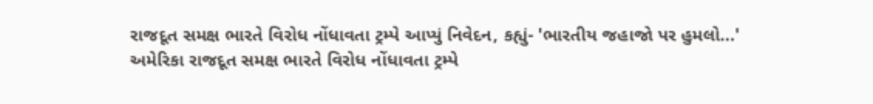રાજદૂત સમક્ષ ભારતે વિરોધ નોંધાવતા ટ્રમ્પે આપ્યું નિવેદન, કહ્યું- 'ભારતીય જહાજો પર હુમલો...'
અમેરિકા રાજદૂત સમક્ષ ભારતે વિરોધ નોંધાવતા ટ્રમ્પે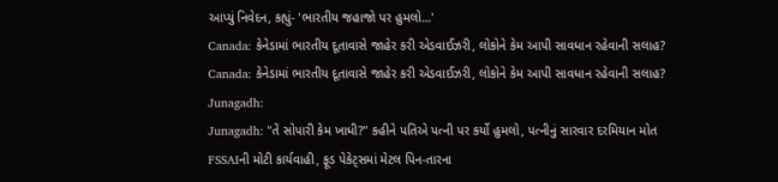આપ્યું નિવેદન, કહ્યું- 'ભારતીય જહાજો પર હુમલો...'
Canada: કેનેડામાં ભારતીય દૂતાવાસે જાહેર કરી એડવાઈઝરી, લોકોને કેમ આપી સાવધાન રહેવાની સલાહ?
Canada: કેનેડામાં ભારતીય દૂતાવાસે જાહેર કરી એડવાઈઝરી, લોકોને કેમ આપી સાવધાન રહેવાની સલાહ?
Junagadh:
Junagadh: "તેં સોપારી કેમ ખાધી?" કહીને પતિએ પત્ની પર કર્યો હુમલો, પત્નીનું સારવાર દરમિયાન મોત
FSSAIની મોટી કાર્યવાહી, ફૂડ પેકેટ્સમાં મેટલ પિન-તારના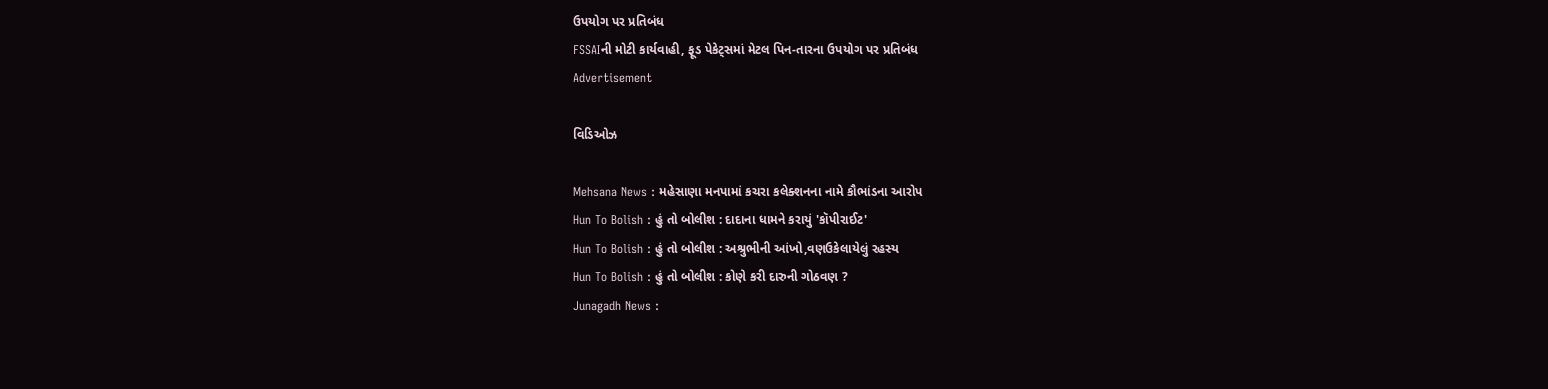ઉપયોગ પર પ્રતિબંધ
FSSAIની મોટી કાર્યવાહી, ફૂડ પેકેટ્સમાં મેટલ પિન-તારના ઉપયોગ પર પ્રતિબંધ
Advertisement

વિડિઓઝ

Mehsana News : મહેસાણા મનપામાં કચરા કલેક્શનના નામે કૌભાંડના આરોપ
Hun To Bolish : હું તો બોલીશ : દાદાના ધામને કરાયું 'કૉપીરાઈટ'
Hun To Bolish : હું તો બોલીશ : અશ્રુભીની આંખો,વણઉકેલાયેલું રહસ્ય
Hun To Bolish : હું તો બોલીશ : કોણે કરી દારુની ગોઠવણ ?
Junagadh News :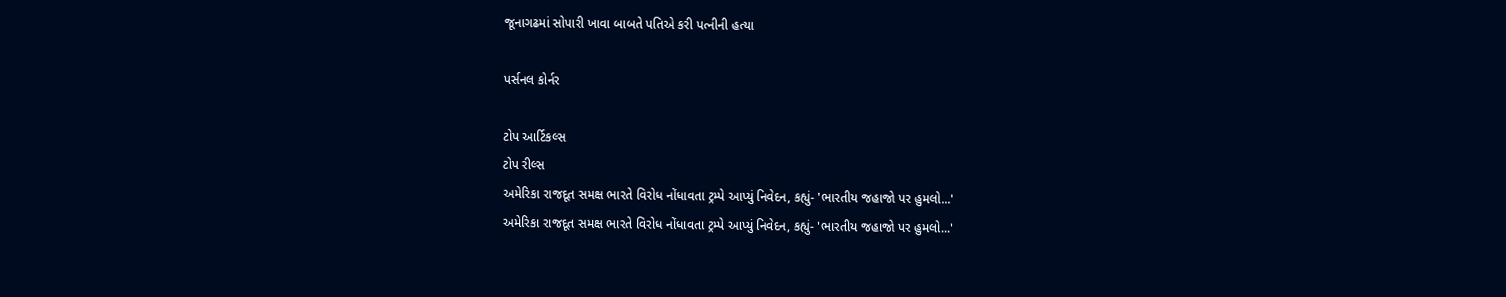જૂનાગઢમાં સોપારી ખાવા બાબતે પતિએ કરી પત્નીની હત્યા

પર્સનલ કોર્નર

ટોપ આર્ટિકલ્સ
ટોપ રીલ્સ
અમેરિકા રાજદૂત સમક્ષ ભારતે વિરોધ નોંધાવતા ટ્રમ્પે આપ્યું નિવેદન, કહ્યું- 'ભારતીય જહાજો પર હુમલો...'
અમેરિકા રાજદૂત સમક્ષ ભારતે વિરોધ નોંધાવતા ટ્રમ્પે આપ્યું નિવેદન, કહ્યું- 'ભારતીય જહાજો પર હુમલો...'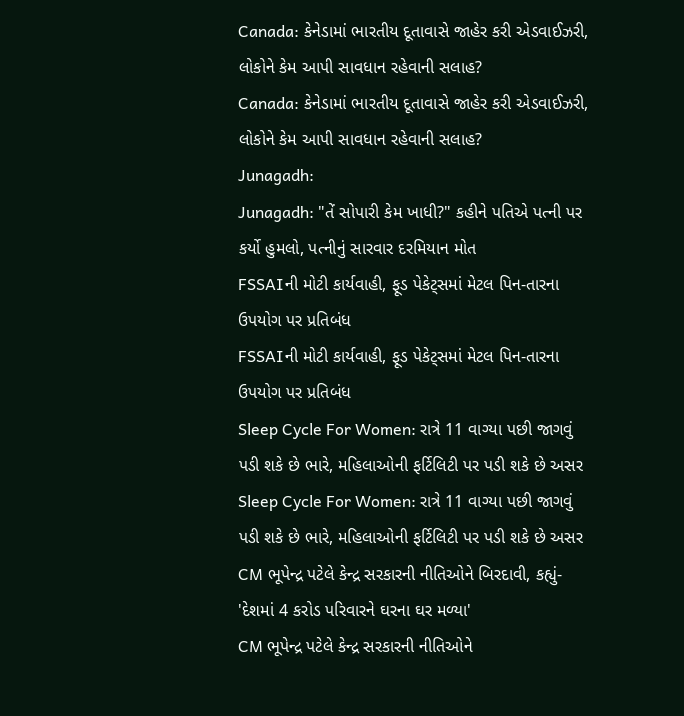Canada: કેનેડામાં ભારતીય દૂતાવાસે જાહેર કરી એડવાઈઝરી, લોકોને કેમ આપી સાવધાન રહેવાની સલાહ?
Canada: કેનેડામાં ભારતીય દૂતાવાસે જાહેર કરી એડવાઈઝરી, લોકોને કેમ આપી સાવધાન રહેવાની સલાહ?
Junagadh:
Junagadh: "તેં સોપારી કેમ ખાધી?" કહીને પતિએ પત્ની પર કર્યો હુમલો, પત્નીનું સારવાર દરમિયાન મોત
FSSAIની મોટી કાર્યવાહી, ફૂડ પેકેટ્સમાં મેટલ પિન-તારના ઉપયોગ પર પ્રતિબંધ
FSSAIની મોટી કાર્યવાહી, ફૂડ પેકેટ્સમાં મેટલ પિન-તારના ઉપયોગ પર પ્રતિબંધ
Sleep Cycle For Women: રાત્રે 11 વાગ્યા પછી જાગવું પડી શકે છે ભારે, મહિલાઓની ફર્ટિલિટી પર પડી શકે છે અસર
Sleep Cycle For Women: રાત્રે 11 વાગ્યા પછી જાગવું પડી શકે છે ભારે, મહિલાઓની ફર્ટિલિટી પર પડી શકે છે અસર
CM ભૂપેન્દ્ર પટેલે કેન્દ્ર સરકારની નીતિઓને બિરદાવી, કહ્યું- 'દેશમાં 4 કરોડ પરિવારને ઘરના ઘર મળ્યા'
CM ભૂપેન્દ્ર પટેલે કેન્દ્ર સરકારની નીતિઓને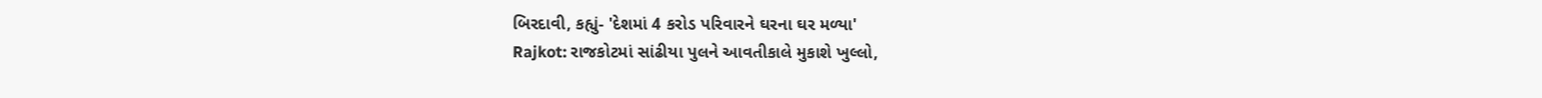બિરદાવી, કહ્યું- 'દેશમાં 4 કરોડ પરિવારને ઘરના ઘર મળ્યા'
Rajkot: રાજકોટમાં સાંઢીયા પુલને આવતીકાલે મુકાશે ખુલ્લો,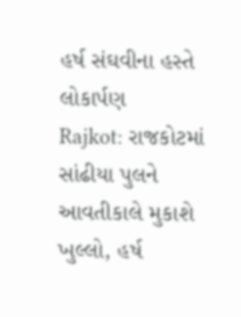હર્ષ સંઘવીના હસ્તે લોકાર્પણ
Rajkot: રાજકોટમાં સાંઢીયા પુલને આવતીકાલે મુકાશે ખુલ્લો, હર્ષ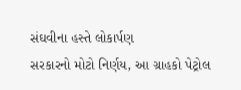સંઘવીના હસ્તે લોકાર્પણ
સરકારનો મોટો નિર્ણય, આ ગ્રાહકો પેટ્રોલ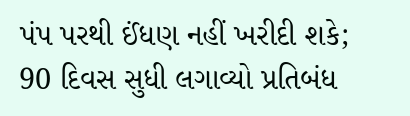પંપ પરથી ઈંધણ નહીં ખરીદી શકે; 90 દિવસ સુધી લગાવ્યો પ્રતિબંધ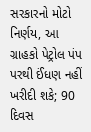સરકારનો મોટો નિર્ણય, આ ગ્રાહકો પેટ્રોલ પંપ પરથી ઈંધણ નહીં ખરીદી શકે; 90 દિવસ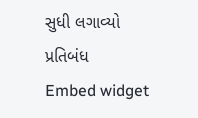સુધી લગાવ્યો પ્રતિબંધ
Embed widget